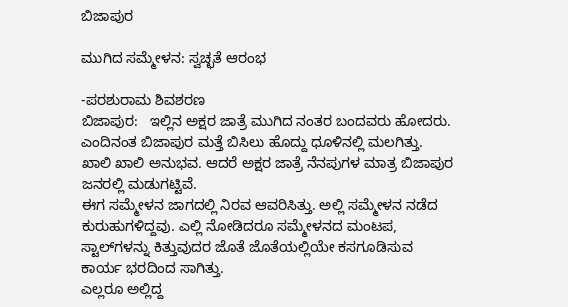ಬಿಜಾಪುರ

ಮುಗಿದ ಸಮ್ಮೇಳನ: ಸ್ವಚ್ಛತೆ ಆರಂಭ

-ಪರಶುರಾಮ ಶಿವಶರಣ
ಬಿಜಾಪುರ:   ಇಲ್ಲಿನ ಅಕ್ಷರ ಜಾತ್ರೆ ಮುಗಿದ ನಂತರ ಬಂದವರು ಹೋದರು. ಎಂದಿನಂತ ಬಿಜಾಪುರ ಮತ್ತೆ ಬಿಸಿಲು ಹೊದ್ದು ಧೂಳಿನಲ್ಲಿ ಮಲಗಿತ್ತು. ಖಾಲಿ ಖಾಲಿ ಅನುಭವ. ಆದರೆ ಅಕ್ಷರ ಜಾತ್ರೆ ನೆನಪುಗಳ ಮಾತ್ರ ಬಿಜಾಪುರ ಜನರಲ್ಲಿ ಮಡುಗಟ್ಟಿವೆ.
ಈಗ ಸಮ್ಮೇಳನ ಜಾಗದಲ್ಲಿ ನಿರವ ಆವರಿಸಿತ್ತು. ಅಲ್ಲಿ ಸಮ್ಮೇಳನ ನಡೆದ ಕುರುಹುಗಳಿದ್ದವು. ಎಲ್ಲಿ ನೋಡಿದರೂ ಸಮ್ಮೇಳನದ ಮಂಟಪ, ಸ್ಟಾಲ್‌ಗಳನ್ನು ಕಿತ್ತುವುದರ ಜೊತೆ ಜೊತೆಯಲ್ಲಿಯೇ ಕಸಗೂಡಿಸುವ ಕಾರ್ಯ ಭರದಿಂದ ಸಾಗಿತ್ತು.
ಎಲ್ಲರೂ ಅಲ್ಲಿದ್ದ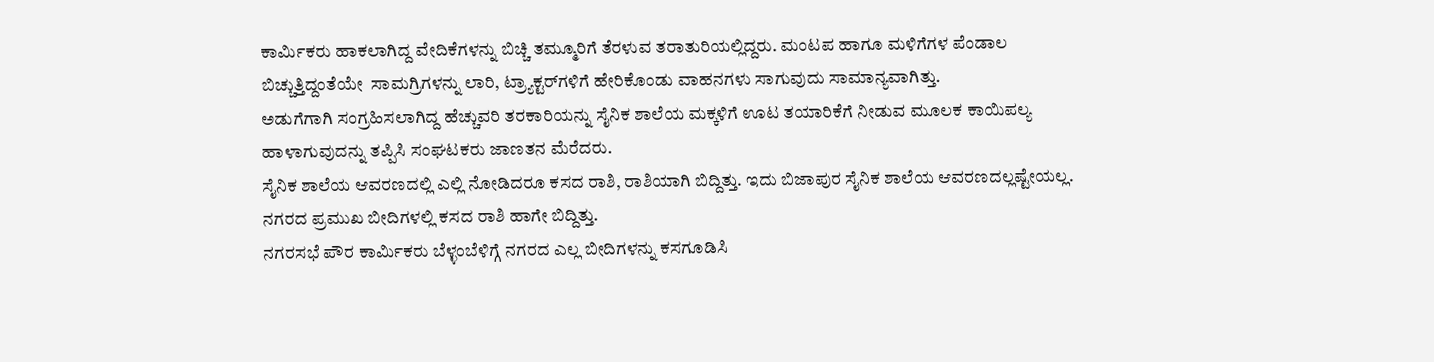ಕಾರ್ಮಿಕರು ಹಾಕಲಾಗಿದ್ದ ವೇದಿಕೆಗಳನ್ನು ಬಿಚ್ಚಿ ತಮ್ಮೂರಿಗೆ ತೆರಳುವ ತರಾತುರಿಯಲ್ಲಿದ್ದರು. ಮಂಟಪ ಹಾಗೂ ಮಳಿಗೆಗಳ ಪೆಂಡಾಲ ಬಿಚ್ಚುತ್ತಿದ್ದಂತೆಯೇ  ಸಾಮಗ್ರಿಗಳನ್ನು ಲಾರಿ, ಟ್ರ್ಯಾಕ್ಟರ್‌ಗಳಿಗೆ ಹೇರಿಕೊಂಡು ವಾಹನಗಳು ಸಾಗುವುದು ಸಾಮಾನ್ಯವಾಗಿತ್ತು.
ಅಡುಗೆಗಾಗಿ ಸಂಗ್ರಹಿಸಲಾಗಿದ್ದ ಹೆಚ್ಚುವರಿ ತರಕಾರಿಯನ್ನು ಸೈನಿಕ ಶಾಲೆಯ ಮಕ್ಕಳಿಗೆ ಊಟ ತಯಾರಿಕೆಗೆ ನೀಡುವ ಮೂಲಕ ಕಾಯಿಪಲ್ಯ ಹಾಳಾಗುವುದನ್ನು ತಪ್ಪಿಸಿ ಸಂಘಟಕರು ಜಾಣತನ ಮೆರೆದರು.
ಸೈನಿಕ ಶಾಲೆಯ ಆವರಣದಲ್ಲಿ ಎಲ್ಲಿ ನೋಡಿದರೂ ಕಸದ ರಾಶಿ, ರಾಶಿಯಾಗಿ ಬಿದ್ದಿತ್ತು. ಇದು ಬಿಜಾಪುರ ಸೈನಿಕ ಶಾಲೆಯ ಆವರಣದಲ್ಲಷ್ಟೇಯಲ್ಲ. ನಗರದ ಪ್ರಮುಖ ಬೀದಿಗಳಲ್ಲಿ ಕಸದ ರಾಶಿ ಹಾಗೇ ಬಿದ್ದಿತ್ತು.
ನಗರಸಭೆ ಪೌರ ಕಾರ್ಮಿಕರು ಬೆಳ್ಳಂಬೆಳಿಗ್ಗೆ ನಗರದ ಎಲ್ಲ ಬೀದಿಗಳನ್ನು ಕಸಗೂಡಿಸಿ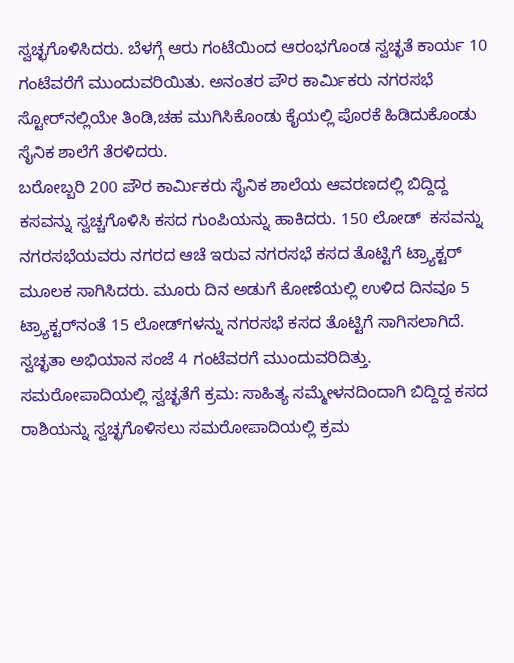ಸ್ವಚ್ಛಗೊಳಿಸಿದರು. ಬೆಳಗ್ಗೆ ಆರು ಗಂಟೆಯಿಂದ ಆರಂಭಗೊಂಡ ಸ್ವಚ್ಛತೆ ಕಾರ್ಯ 10 ಗಂಟೆವರೆಗೆ ಮುಂದುವರಿಯಿತು. ಅನಂತರ ಪೌರ ಕಾರ್ಮಿಕರು ನಗರಸಭೆ ಸ್ಟೋರ್‌ನಲ್ಲಿಯೇ ತಿಂಡಿ,ಚಹ ಮುಗಿಸಿಕೊಂಡು ಕೈಯಲ್ಲಿ ಪೊರಕೆ ಹಿಡಿದುಕೊಂಡು ಸೈನಿಕ ಶಾಲೆಗೆ ತೆರಳಿದರು.
ಬರೋಬ್ಬರಿ 200 ಪೌರ ಕಾರ್ಮಿಕರು ಸೈನಿಕ ಶಾಲೆಯ ಆವರಣದಲ್ಲಿ ಬಿದ್ದಿದ್ದ ಕಸವನ್ನು ಸ್ವಚ್ಚಗೊಳಿಸಿ ಕಸದ ಗುಂಪಿಯನ್ನು ಹಾಕಿದರು. 150 ಲೋಡ್  ಕಸವನ್ನು ನಗರಸಭೆಯವರು ನಗರದ ಆಚೆ ಇರುವ ನಗರಸಭೆ ಕಸದ ತೊಟ್ಟಿಗೆ ಟ್ರ್ಯಾಕ್ಟರ್ ಮೂಲಕ ಸಾಗಿಸಿದರು. ಮೂರು ದಿನ ಅಡುಗೆ ಕೋಣೆಯಲ್ಲಿ ಉಳಿದ ದಿನವೂ 5 ಟ್ರ್ಯಾಕ್ಟರ್‌ನಂತೆ 15 ಲೋಡ್‌ಗಳನ್ನು ನಗರಸಭೆ ಕಸದ ತೊಟ್ಟಿಗೆ ಸಾಗಿಸಲಾಗಿದೆ. ಸ್ವಚ್ಛತಾ ಅಭಿಯಾನ ಸಂಜೆ 4 ಗಂಟೆವರಗೆ ಮುಂದುವರಿದಿತ್ತು.
ಸಮರೋಪಾದಿಯಲ್ಲಿ ಸ್ವಚ್ಛತೆಗೆ ಕ್ರಮ: ಸಾಹಿತ್ಯ ಸಮ್ಮೇಳನದಿಂದಾಗಿ ಬಿದ್ದಿದ್ದ ಕಸದ ರಾಶಿಯನ್ನು ಸ್ವಚ್ಛಗೊಳಿಸಲು ಸಮರೋಪಾದಿಯಲ್ಲಿ ಕ್ರಮ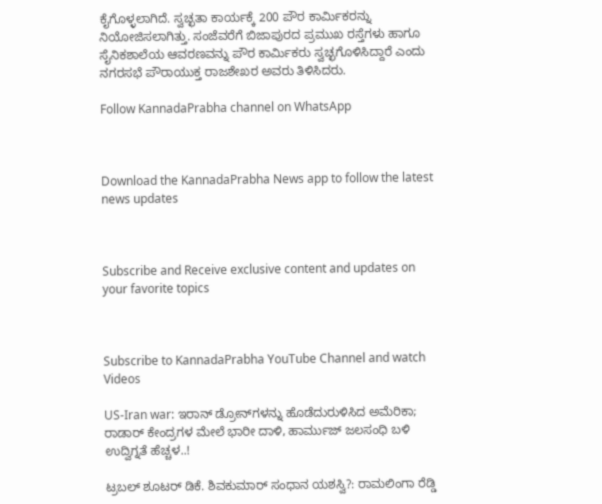ಕೈಗೊಳ್ಳಲಾಗಿದೆ. ಸ್ವಚ್ಛತಾ ಕಾರ್ಯಕ್ಕೆ 200 ಪೌರ ಕಾರ್ಮಿಕರನ್ನು ನಿಯೋಜಿಸಲಾಗಿತ್ತು. ಸಂಜೆವರೆಗೆ ಬಿಜಾಪುರದ ಪ್ರಮುಖ ರಸ್ತೆಗಳು ಹಾಗೂ ಸೈನಿಕಶಾಲೆಯ ಆವರಣವನ್ನು ಪೌರ ಕಾರ್ಮಿಕರು ಸ್ವಚ್ಛಗೊಳಿಸಿದ್ದಾರೆ ಎಂದು ನಗರಸಭೆ ಪೌರಾಯುಕ್ತ ರಾಜಶೇಖರ ಅವರು ತಿಳಿಸಿದರು.

Follow KannadaPrabha channel on WhatsApp



Download the KannadaPrabha News app to follow the latest news updates



Subscribe and Receive exclusive content and updates on your favorite topics



Subscribe to KannadaPrabha YouTube Channel and watch Videos

US-Iran war: ಇರಾನ್ ಡ್ರೋನ್‌ಗಳನ್ನು ಹೊಡೆದುರುಳಿಸಿದ ಅಮೆರಿಕಾ; ರಾಡಾರ್ ಕೇಂದ್ರಗಳ ಮೇಲೆ ಭಾರೀ ದಾಳಿ, ಹಾರ್ಮುಜ್ ಜಲಸಂಧಿ ಬಳಿ ಉದ್ವಿಗ್ನತೆ ಹೆಚ್ಚಳ..!

ಟ್ರಬಲ್ ಶೂಟರ್ ಡಿಕೆ. ಶಿವಕುಮಾರ್ ಸಂಧಾನ ಯಶಸ್ವಿ?: ರಾಮಲಿಂಗಾ ರೆಡ್ಡಿ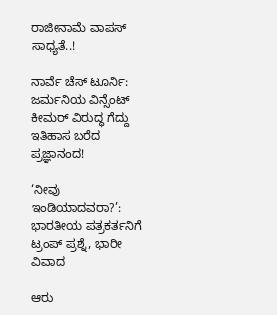ರಾಜೀನಾಮೆ ವಾಪಸ್ ಸಾಧ್ಯತೆ..!

ನಾರ್ವೆ ಚೆಸ್ ಟೂರ್ನಿ: ಜರ್ಮನಿಯ ವಿನ್ಸೆಂಟ್ ಕೀಮರ್ ವಿರುದ್ಧ ಗೆದ್ದು ಇತಿಹಾಸ ಬರೆದ ಪ್ರಜ್ಞಾನಂದ!

‘ನೀವು ಇಂಡಿಯಾದವರಾ?’: ಭಾರತೀಯ ಪತ್ರಕರ್ತನಿಗೆ ಟ್ರಂಪ್ ಪ್ರಶ್ನೆ, ಭಾರೀ ವಿವಾದ

ಆರು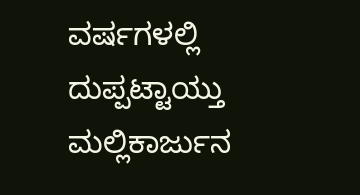ವರ್ಷಗಳಲ್ಲಿ ದುಪ್ಪಟ್ಟಾಯ್ತು ಮಲ್ಲಿಕಾರ್ಜುನ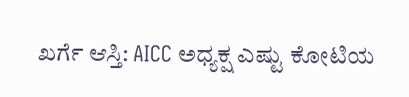ಖರ್ಗೆ ಆಸ್ತಿ: AICC ಅಧ್ಯಕ್ಷ ಎಷ್ಟು ಕೋಟಿಯ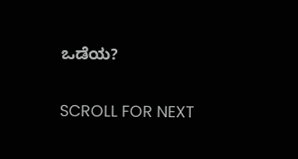ಒಡೆಯ?

SCROLL FOR NEXT